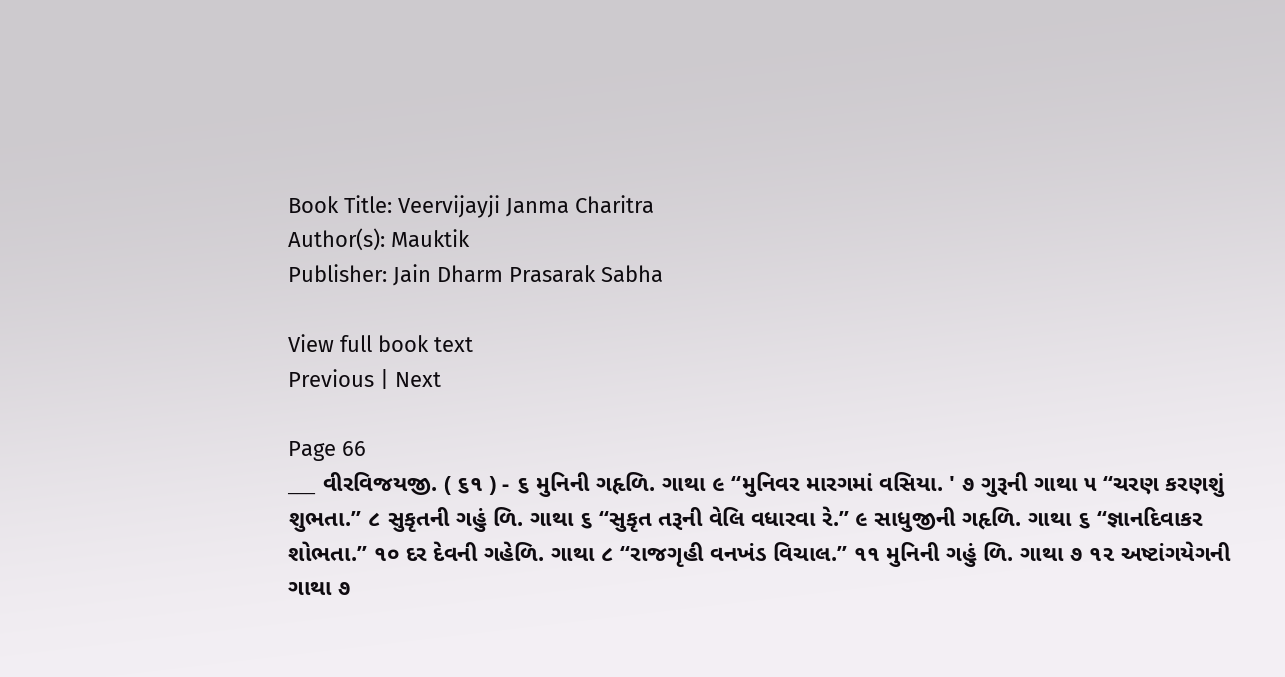Book Title: Veervijayji Janma Charitra
Author(s): Mauktik
Publisher: Jain Dharm Prasarak Sabha

View full book text
Previous | Next

Page 66
___ વીરવિજયજી. ( ૬૧ ) - ૬ મુનિની ગહૃળિ. ગાથા ૯ “મુનિવર મારગમાં વસિયા. ' ૭ ગુરૂની ગાથા ૫ “ચરણ કરણશું શુભતા.” ૮ સુકૃતની ગહું ળિ. ગાથા ૬ “સુકૃત તરૂની વેલિ વધારવા રે.” ૯ સાધુજીની ગહૃળિ. ગાથા ૬ “જ્ઞાનદિવાકર શોભતા.” ૧૦ દર દેવની ગહેળિ. ગાથા ૮ “રાજગૃહી વનખંડ વિચાલ.” ૧૧ મુનિની ગહું ળિ. ગાથા ૭ ૧૨ અષ્ટાંગયેગની ગાથા ૭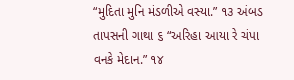“મુદિતા મુનિ મંડળીએ વસ્યા.” ૧૩ અંબડ તાપસની ગાથા ૬ “અરિહા આયા રે ચંપા વનકે મેદાન.” ૧૪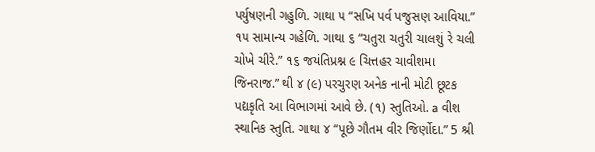પર્યુષણની ગહુળિ. ગાથા ૫ “સખિ પર્વ પજુસણ આવિયા.” ૧૫ સામાન્ય ગહેળિ. ગાથા ૬ “ચતુરા ચતુરી ચાલશું રે ચલી ચોખે ચીરે.” ૧૬ જયંતિપ્રશ્ન ૯ ચિત્તહર ચાવીશમા જિનરાજ.” થી ૪ (૯) પરચુરણ અનેક નાની મોટી છૂટક પદ્યકૃતિ આ વિભાગમાં આવે છે. (૧) સ્તુતિઓ. a વીશ સ્થાનિક સ્તુતિ. ગાથા ૪ “પૂછે ગૌતમ વીર જિર્ણોદા.” 5 શ્રી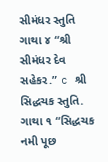સીમંધર સ્તુતિ ગાથા ૪ “શ્રી સીમંધર દેવ સહેકર.” c શ્રી સિદ્ધચક સ્તુતિ. ગાથા ૧ “સિદ્ધચક નમી પૂછ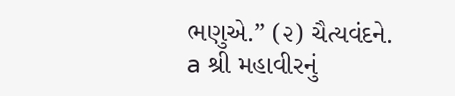ભણુએ.” (૨) ચૈત્યવંદને. a શ્રી મહાવીરનું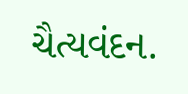ચૈત્યવંદન.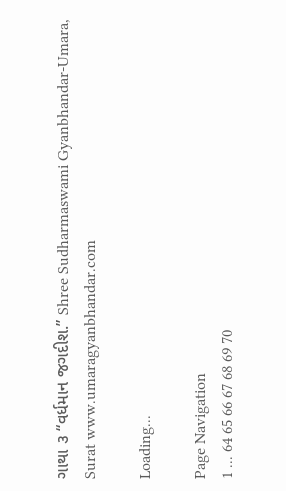ગાથા ૩ “વર્ધમાન જગદીશ.” Shree Sudharmaswami Gyanbhandar-Umara, Surat www.umaragyanbhandar.com

Loading...

Page Navigation
1 ... 64 65 66 67 68 69 70